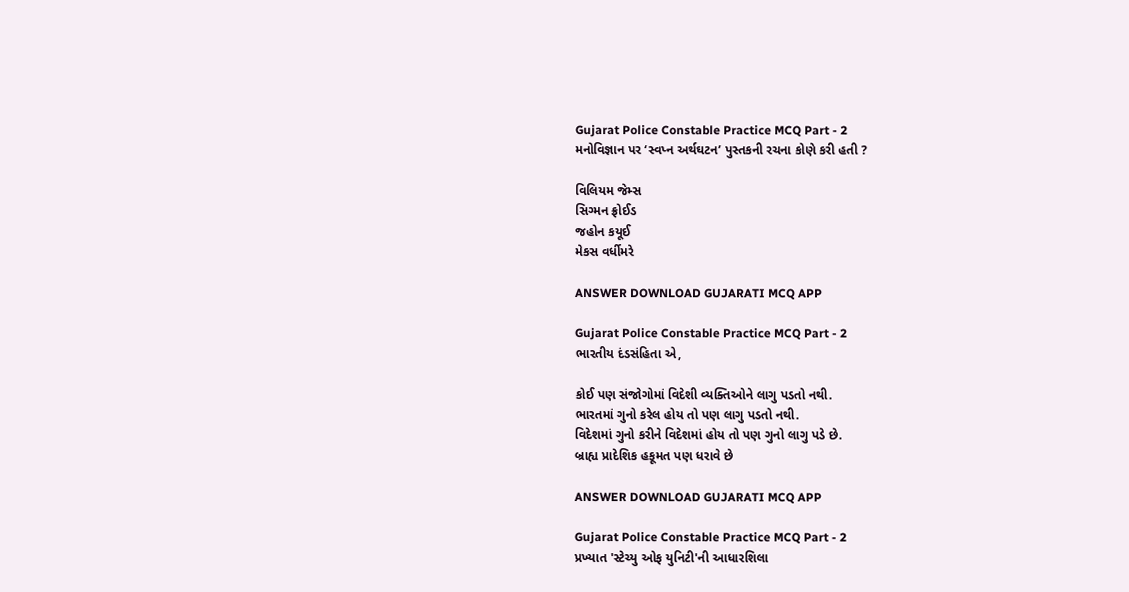Gujarat Police Constable Practice MCQ Part - 2
મનોવિજ્ઞાન પર ‘સ્વપ્ન અર્થઘટન’ પુસ્તકની રચના કોણે કરી હતી ?

વિલિયમ જેમ્સ
સિગ્મન ફ્રોઈડ
જહોન કયૂઈ
મેકસ વર્ધીમરે

ANSWER DOWNLOAD GUJARATI MCQ APP

Gujarat Police Constable Practice MCQ Part - 2
ભારતીય દંડસંહિતા એ,

કોઈ પણ સંજોગોમાં વિદેશી વ્યક્તિઓને લાગુ પડતો નથી.
ભારતમાં ગુનો કરેલ હોય તો પણ લાગુ પડતો નથી.
વિદેશમાં ગુનો કરીને વિદેશમાં હોય તો પણ ગુનો લાગુ પડે છે.
બ્રાહ્ય પ્રાદેશિક હકૂમત પણ ધરાવે છે

ANSWER DOWNLOAD GUJARATI MCQ APP

Gujarat Police Constable Practice MCQ Part - 2
પ્રખ્યાત 'સ્ટેચ્યુ ઓફ યુનિટી'ની આધારશિલા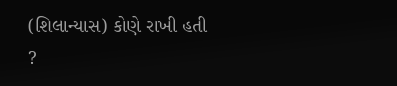(શિલાન્યાસ) કોણે રાખી હતી ?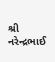શ્રી નરેન્દ્રભાઈ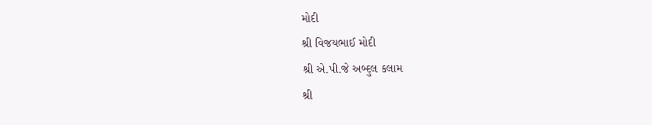મોદી
શ્રી વિજયભાઈ મોદી
શ્રી એ.પી.જે અબ્દુલ કલામ
શ્રી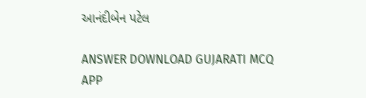આનંદીબેન પટેલ

ANSWER DOWNLOAD GUJARATI MCQ APP